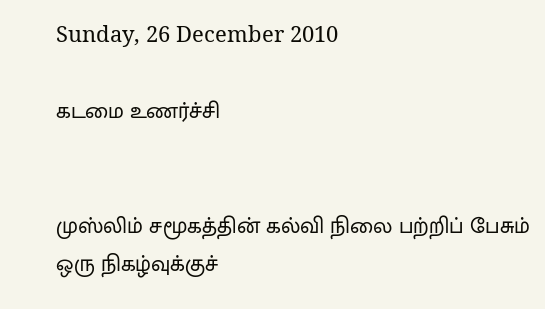Sunday, 26 December 2010

கடமை உணர்ச்சி


முஸ்லிம் சமூகத்தின் கல்வி நிலை பற்றிப் பேசும் ஒரு நிகழ்வுக்குச்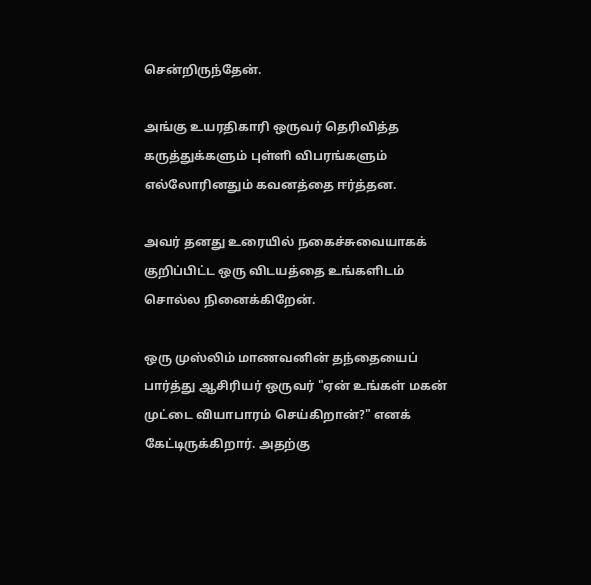சென்றிருந்தேன்.

அங்கு உயரதிகாரி ஒருவர் தெரிவித்த கருத்துக்களும் புள்ளி விபரங்களும் எல்லோரினதும் கவனத்தை ஈர்த்தன.

அவர் தனது உரையில் நகைச்சுவையாகக் குறிப்பிட்ட ஒரு விடயத்தை உங்களிடம் சொல்ல நினைக்கிறேன்.

ஒரு முஸ்லிம் மாணவனின் தந்தையைப் பார்த்து ஆசிரியர் ஒருவர் "ஏன் உங்கள் மகன் முட்டை வியாபாரம் செய்கிறான்?" எனக் கேட்டிருக்கிறார். அதற்கு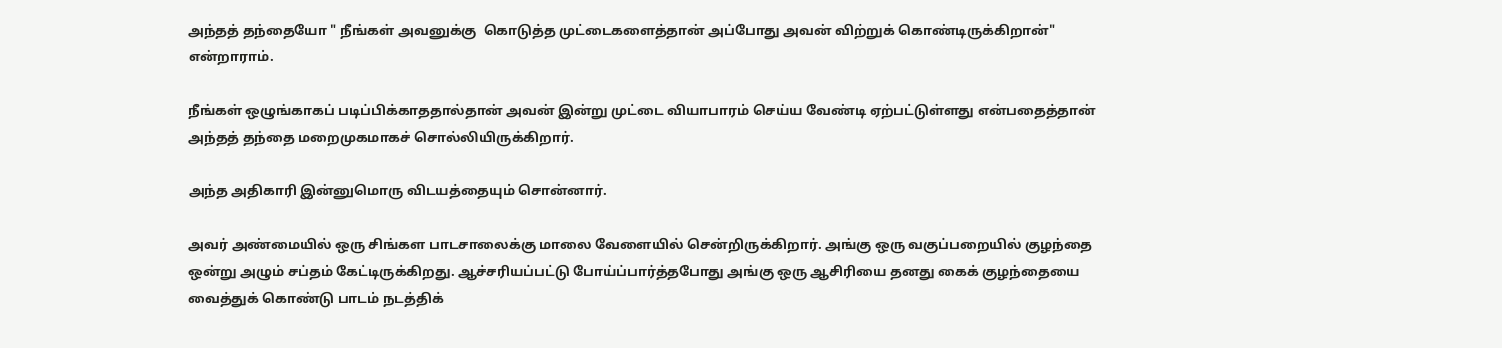அந்தத் தந்தையோ " நீங்கள் அவனுக்கு  கொடுத்த முட்டைகளைத்தான் அப்போது அவன் விற்றுக் கொண்டிருக்கிறான்" என்றாராம்.

நீங்கள் ஒழுங்காகப் படிப்பிக்காததால்தான் அவன் இன்று முட்டை வியாபாரம் செய்ய வேண்டி ஏற்பட்டுள்ளது என்பதைத்தான் அந்தத் தந்தை மறைமுகமாகச் சொல்லியிருக்கிறார்.

அந்த அதிகாரி இன்னுமொரு விடயத்தையும் சொன்னார்.

அவர் அண்மையில் ஒரு சிங்கள பாடசாலைக்கு மாலை வேளையில் சென்றிருக்கிறார். அங்கு ஒரு வகுப்பறையில் குழந்தை ஒன்று அழும் சப்தம் கேட்டிருக்கிறது. ஆச்சரியப்பட்டு போய்ப்பார்த்தபோது அங்கு ஒரு ஆசிரியை தனது கைக் குழந்தையை வைத்துக் கொண்டு பாடம் நடத்திக்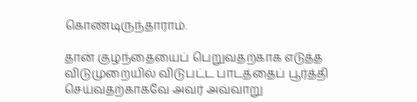கொண்டிருந்தாராம்.

தான் குழந்தையைப் பெறுவதற்காக எடுத்த விடுமுறையில் விடுபட்ட பாடத்தைப் பூர்த்தி செய்வதற்காகவே அவர் அவ்வாறு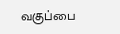வகுப்பை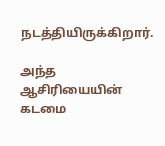நடத்தியிருக்கிறார்.

அந்த ஆசிரியையின் கடமை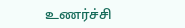உணர்ச்சி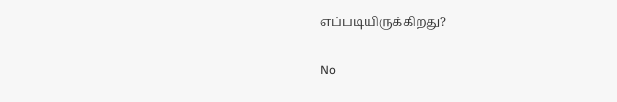எப்படியிருக்கிறது?

No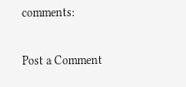comments:

Post a Comment